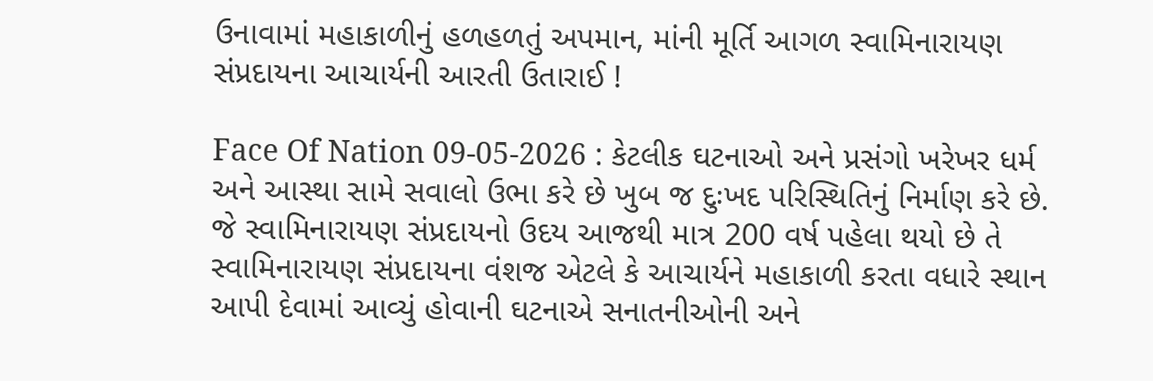ઉનાવામાં મહાકાળીનું હળહળતું અપમાન, માંની મૂર્તિ આગળ સ્વામિનારાયણ સંપ્રદાયના આચાર્યની આરતી ઉતારાઈ !

Face Of Nation 09-05-2026 : કેટલીક ઘટનાઓ અને પ્રસંગો ખરેખર ધર્મ અને આસ્થા સામે સવાલો ઉભા કરે છે ખુબ જ દુઃખદ પરિસ્થિતિનું નિર્માણ કરે છે. જે સ્વામિનારાયણ સંપ્રદાયનો ઉદય આજથી માત્ર 200 વર્ષ પહેલા થયો છે તે સ્વામિનારાયણ સંપ્રદાયના વંશજ એટલે કે આચાર્યને મહાકાળી કરતા વધારે સ્થાન આપી દેવામાં આવ્યું હોવાની ઘટનાએ સનાતનીઓની અને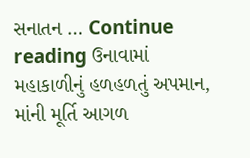સનાતન … Continue reading ઉનાવામાં મહાકાળીનું હળહળતું અપમાન, માંની મૂર્તિ આગળ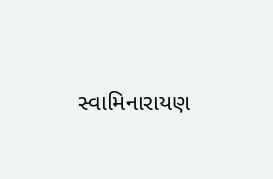સ્વામિનારાયણ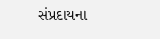સંપ્રદાયના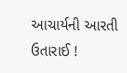આચાર્યની આરતી ઉતારાઈ !